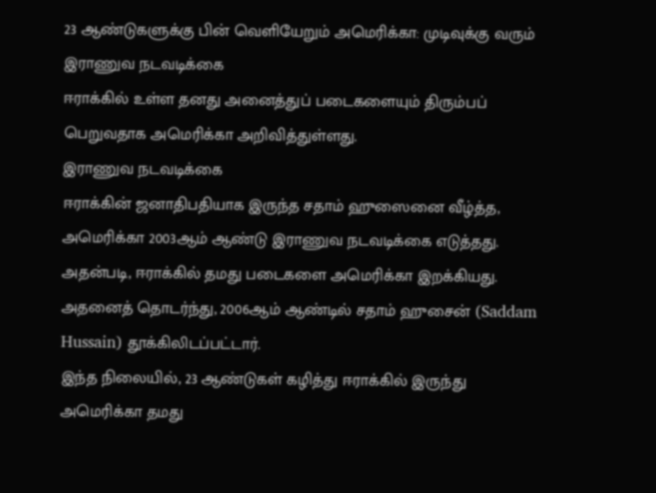23 ஆண்டுகளுக்கு பின் வெளியேறும் அமெரிக்கா: முடிவுக்கு வரும் இராணுவ நடவடிக்கை
ஈராக்கில் உள்ள தனது அனைத்துப் படைகளையும் திரும்பப் பெறுவதாக அமெரிக்கா அறிவித்துள்ளது.
இராணுவ நடவடிக்கை
ஈராக்கின் ஜனாதிபதியாக இருந்த சதாம் ஹுஸைனை வீழ்த்த, அமெரிக்கா 2003ஆம் ஆண்டு இராணுவ நடவடிக்கை எடுத்தது.
அதன்படி, ஈராக்கில் தமது படைகளை அமெரிக்கா இறக்கியது. அதனைத் தொடர்ந்து, 2006ஆம் ஆண்டில் சதாம் ஹுசைன் (Saddam Hussain) தூக்கிலிடப்பட்டார்.
இந்த நிலையில், 23 ஆண்டுகள் கழித்து ஈராக்கில் இருந்து அமெரிக்கா தமது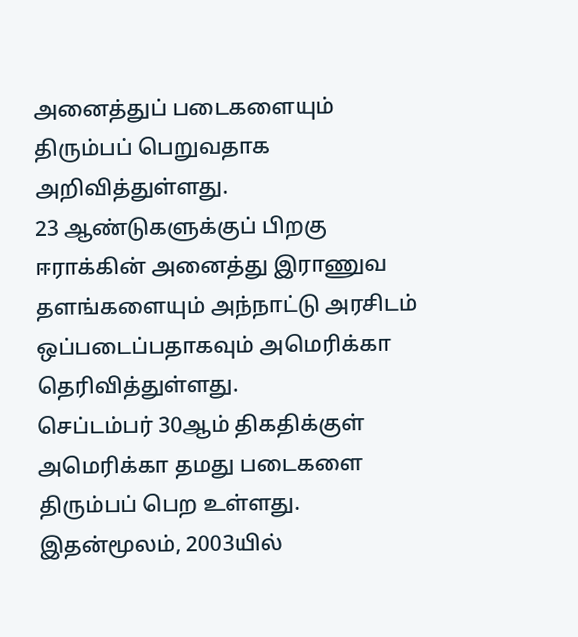அனைத்துப் படைகளையும் திரும்பப் பெறுவதாக அறிவித்துள்ளது.
23 ஆண்டுகளுக்குப் பிறகு
ஈராக்கின் அனைத்து இராணுவ தளங்களையும் அந்நாட்டு அரசிடம் ஒப்படைப்பதாகவும் அமெரிக்கா தெரிவித்துள்ளது.
செப்டம்பர் 30ஆம் திகதிக்குள் அமெரிக்கா தமது படைகளை திரும்பப் பெற உள்ளது.
இதன்மூலம், 2003யில்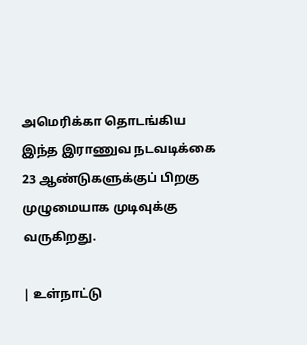அமெரிக்கா தொடங்கிய இந்த இராணுவ நடவடிக்கை 23 ஆண்டுகளுக்குப் பிறகு முழுமையாக முடிவுக்கு வருகிறது.

| உள்நாட்டு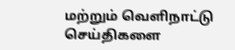மற்றும் வெளிநாட்டு செய்திகளை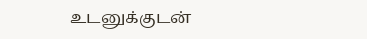உடனுக்குடன்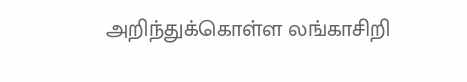அறிந்துக்கொள்ள லங்காசிறி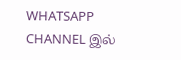WHATSAPP CHANNEL இல்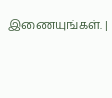இணையுங்கள். |